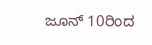ಜೂನ್ 10ರಿಂದ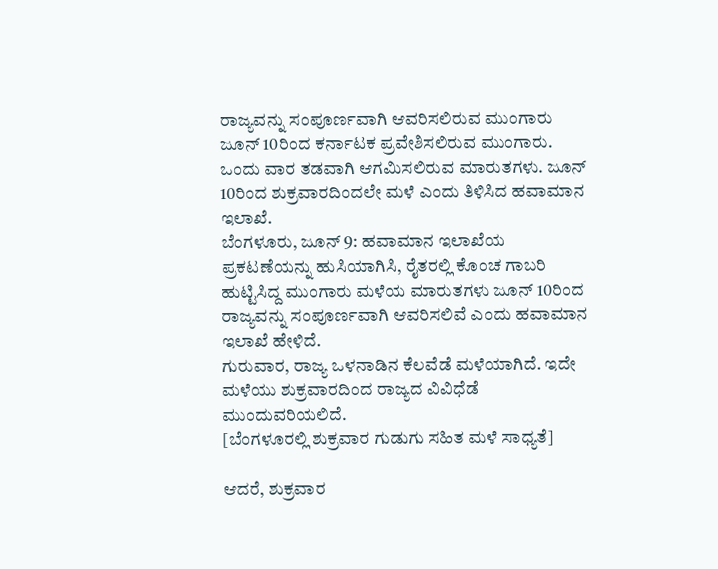ರಾಜ್ಯವನ್ನು ಸಂಪೂರ್ಣವಾಗಿ ಆವರಿಸಲಿರುವ ಮುಂಗಾರು
ಜೂನ್ 10ರಿಂದ ಕರ್ನಾಟಕ ಪ್ರವೇಶಿಸಲಿರುವ ಮುಂಗಾರು. ಒಂದು ವಾರ ತಡವಾಗಿ ಆಗಮಿಸಲಿರುವ ಮಾರುತಗಳು. ಜೂನ್ 10ರಿಂದ ಶುಕ್ರವಾರದಿಂದಲೇ ಮಳೆ ಎಂದು ತಿಳಿಸಿದ ಹವಾಮಾನ ಇಲಾಖೆ.
ಬೆಂಗಳೂರು, ಜೂನ್ 9: ಹವಾಮಾನ ಇಲಾಖೆಯ ಪ್ರಕಟಣೆಯನ್ನು ಹುಸಿಯಾಗಿಸಿ, ರೈತರಲ್ಲಿ ಕೊಂಚ ಗಾಬರಿ ಹುಟ್ಟಿಸಿದ್ದ ಮುಂಗಾರು ಮಳೆಯ ಮಾರುತಗಳು ಜೂನ್ 10ರಿಂದ ರಾಜ್ಯವನ್ನು ಸಂಪೂರ್ಣವಾಗಿ ಆವರಿಸಲಿವೆ ಎಂದು ಹವಾಮಾನ ಇಲಾಖೆ ಹೇಳಿದೆ.
ಗುರುವಾರ, ರಾಜ್ಯ ಒಳನಾಡಿನ ಕೆಲವೆಡೆ ಮಳೆಯಾಗಿದೆ. ಇದೇ ಮಳೆಯು ಶುಕ್ರವಾರದಿಂದ ರಾಜ್ಯದ ವಿವಿಧೆಡೆ ಮುಂದುವರಿಯಲಿದೆ.
[ಬೆಂಗಳೂರಲ್ಲಿ ಶುಕ್ರವಾರ ಗುಡುಗು ಸಹಿತ ಮಳೆ ಸಾಧ್ಯತೆ]

ಆದರೆ, ಶುಕ್ರವಾರ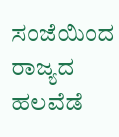ಸಂಜೆಯಿಂದ ರಾಜ್ಯದ ಹಲವೆಡೆ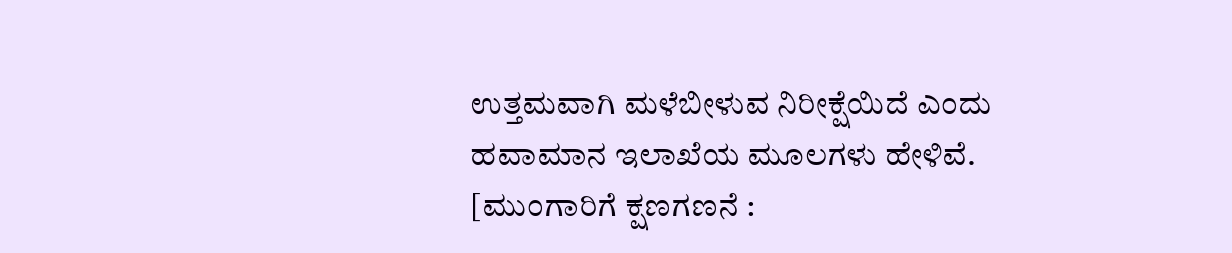ಉತ್ತಮವಾಗಿ ಮಳೆಬೀಳುವ ನಿರೀಕ್ಷೆಯಿದೆ ಎಂದು ಹವಾಮಾನ ಇಲಾಖೆಯ ಮೂಲಗಳು ಹೇಳಿವೆ.
[ಮುಂಗಾರಿಗೆ ಕ್ಷಣಗಣನೆ :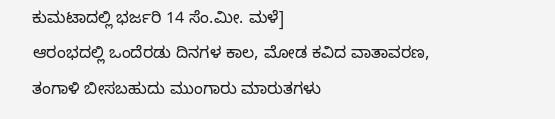ಕುಮಟಾದಲ್ಲಿ ಭರ್ಜರಿ 14 ಸೆಂ.ಮೀ. ಮಳೆ]
ಆರಂಭದಲ್ಲಿ ಒಂದೆರಡು ದಿನಗಳ ಕಾಲ, ಮೋಡ ಕವಿದ ವಾತಾವರಣ, ತಂಗಾಳಿ ಬೀಸಬಹುದು ಮುಂಗಾರು ಮಾರುತಗಳು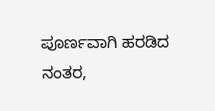ಪೂರ್ಣವಾಗಿ ಹರಡಿದ ನಂತರ,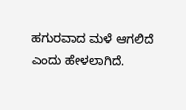ಹಗುರವಾದ ಮಳೆ ಆಗಲಿದೆ ಎಂದು ಹೇಳಲಾಗಿದೆ.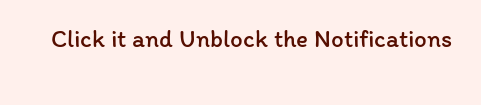Click it and Unblock the Notifications